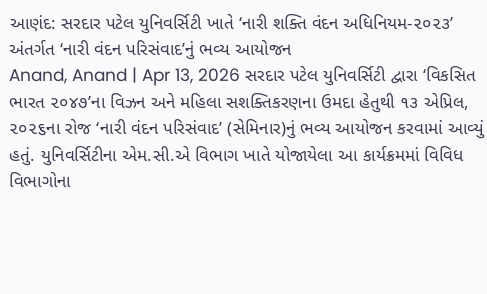આણંદ: સરદાર પટેલ યુનિવર્સિટી ખાતે ‘નારી શક્તિ વંદન અધિનિયમ-૨૦૨૩’ અંતર્ગત ‘નારી વંદન પરિસંવાદ’નું ભવ્ય આયોજન
Anand, Anand | Apr 13, 2026 સરદાર પટેલ યુનિવર્સિટી દ્વારા ‘વિકસિત ભારત ૨૦૪૭’ના વિઝન અને મહિલા સશક્તિકરણના ઉમદા હેતુથી ૧૩ એપ્રિલ, ૨૦૨૬ના રોજ ‘નારી વંદન પરિસંવાદ’ (સેમિનાર)નું ભવ્ય આયોજન કરવામાં આવ્યું હતું. યુનિવર્સિટીના એમ.સી.એ વિભાગ ખાતે યોજાયેલા આ કાર્યક્રમમાં વિવિધ વિભાગોના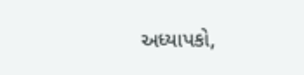અધ્યાપકો,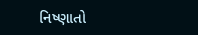નિષ્ણાતો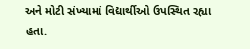અને મોટી સંખ્યામાં વિદ્યાર્થીઓ ઉપસ્થિત રહ્યા હતા.